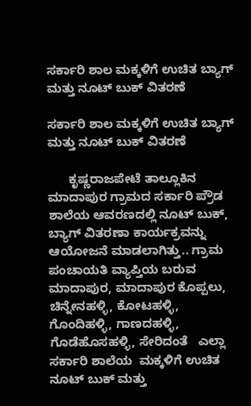ಸರ್ಕಾರಿ ಶಾಲ ಮಕ್ಕಳಿಗೆ ಉಚಿತ ಬ್ಯಾಗ್ ಮತ್ತು ನೂಟ್ ಬುಕ್ ವಿತರಣೆ

ಸರ್ಕಾರಿ ಶಾಲ ಮಕ್ಕಳಿಗೆ ಉಚಿತ ಬ್ಯಾಗ್ ಮತ್ತು ನೂಟ್ ಬುಕ್ ವಿತರಣೆ

      ಕೃಷ್ಣರಾಜಪೇಟೆ ತಾಲ್ಲೂಕಿನ  ಮಾದಾಪುರ ಗ್ರಾಮದ ಸರ್ಕಾರಿ ಪ್ರೌಡ ಶಾಲೆಯ ಆವರಣದಲ್ಲಿ ನೂಟ್ ಬುಕ್, ಬ್ಯಾಗ್ ವಿತರಣಾ ಕಾರ್ಯಕ್ರವನ್ನು ಆಯೋಜನೆ ಮಾಡಲಾಗಿತ್ತು.. ಗ್ರಾಮ  ಪಂಚಾಯತಿ ವ್ಯಾಪ್ತಿಯ ಬರುವ ಮಾದಾಪುರ, ಮಾದಾಪುರ ಕೊಪ್ಪಲು, ಚಿನ್ನೇನಹಳ್ಳಿ, ಕೋಟಹಳ್ಳಿ, ಗೊಂದಿಹಳ್ಳಿ, ಗಾಣದಹಳ್ಳಿ, ಗೊಡೆಹೊಸಹಳ್ಳಿ, ಸೇರಿದಂತೆ   ಎಲ್ಲಾ ಸರ್ಕಾರಿ ಶಾಲೆಯ  ಮಕ್ಕಳಿಗೆ ಉಚಿತ ನೂಟ್ ಬುಕ್ ಮತ್ತು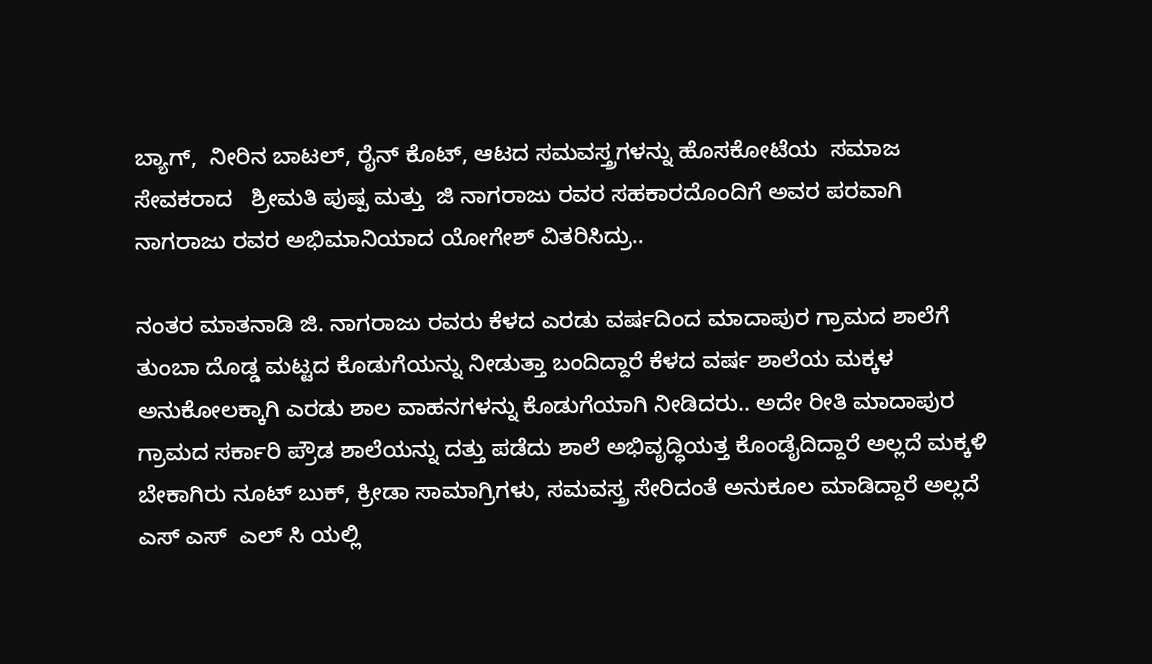ಬ್ಯಾಗ್,  ನೀರಿನ ಬಾಟಲ್, ರೈನ್ ಕೊಟ್, ಆಟದ ಸಮವಸ್ತ್ರಗಳನ್ನು ಹೊಸಕೋಟೆಯ  ಸಮಾಜ ಸೇವಕರಾದ   ಶ್ರೀಮತಿ ಪುಷ್ಪ ಮತ್ತು  ಜಿ ನಾಗರಾಜು ರವರ ಸಹಕಾರದೊಂದಿಗೆ ಅವರ ಪರವಾಗಿ ನಾಗರಾಜು ರವರ ಅಭಿಮಾನಿಯಾದ ಯೋಗೇಶ್ ವಿತರಿಸಿದ್ರು..

ನಂತರ ಮಾತನಾಡಿ ಜಿ. ನಾಗರಾಜು ರವರು ಕೆಳದ ಎರಡು ವರ್ಷದಿಂದ ಮಾದಾಪುರ ಗ್ರಾಮದ ಶಾಲೆಗೆ ತುಂಬಾ ದೊಡ್ಡ ಮಟ್ಟದ ಕೊಡುಗೆಯನ್ನು ನೀಡುತ್ತಾ ಬಂದಿದ್ದಾರೆ ಕೆಳದ ವರ್ಷ ಶಾಲೆಯ ಮಕ್ಕಳ ಅನುಕೋಲಕ್ಕಾಗಿ ಎರಡು ಶಾಲ ವಾಹನಗಳನ್ನು ಕೊಡುಗೆಯಾಗಿ ನೀಡಿದರು.. ಅದೇ ರೀತಿ ಮಾದಾಪುರ ಗ್ರಾಮದ ಸರ್ಕಾರಿ ಪ್ರೌಡ ಶಾಲೆಯನ್ನು ದತ್ತು ಪಡೆದು ಶಾಲೆ ಅಭಿವೃದ್ಧಿಯತ್ತ ಕೊಂಡೈದಿದ್ದಾರೆ ಅಲ್ಲದೆ ಮಕ್ಕಳಿ ಬೇಕಾಗಿರು ನೂಟ್ ಬುಕ್, ಕ್ರೀಡಾ ಸಾಮಾಗ್ರಿಗಳು, ಸಮವಸ್ತ್ರ ಸೇರಿದಂತೆ ಅನುಕೂಲ ಮಾಡಿದ್ದಾರೆ ಅಲ್ಲದೆ ಎಸ್ ಎಸ್  ಎಲ್ ಸಿ ಯಲ್ಲಿ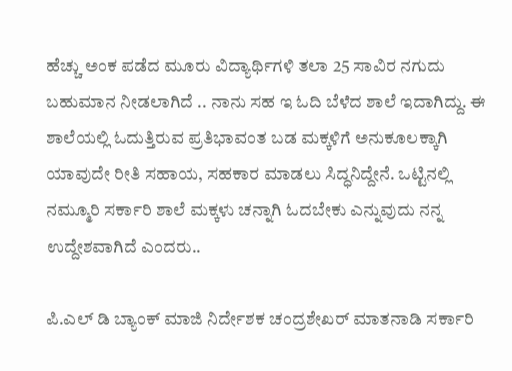ಹೆಚ್ಚು ಅಂಕ ಪಡೆದ ಮೂರು ವಿದ್ಯಾರ್ಥಿಗಳಿ ತಲಾ 25 ಸಾವಿರ ನಗುದು ಬಹುಮಾನ ನೀಡಲಾಗಿದೆ .. ನಾನು ಸಹ ಇ ಓದಿ ಬೆಳೆದ ಶಾಲೆ ಇದಾಗಿದ್ದು. ಈ ಶಾಲೆಯಲ್ಲಿ ಓದುತ್ತಿರುವ ಪ್ರತಿಭಾವಂತ ಬಡ ಮಕ್ಕಳಿಗೆ ಅನುಕೂಲಕ್ಕಾಗಿ ಯಾವುದೇ ರೀತಿ ಸಹಾಯ, ಸಹಕಾರ ಮಾಡಲು ಸಿದ್ಧನಿದ್ದೇನೆ. ಒಟ್ಟಿನಲ್ಲಿ ನಮ್ಮೂರಿ ಸರ್ಕಾರಿ ಶಾಲೆ ಮಕ್ಕಳು ಚನ್ನಾಗಿ ಓದಬೇಕು ಎನ್ನುವುದು ನನ್ನ  ಉದ್ದೇಶವಾಗಿದೆ ಎಂದರು..

ಪಿ.ಎಲ್ ಡಿ ಬ್ಯಾಂಕ್ ಮಾಜಿ ನಿರ್ದೇಶಕ ಚಂದ್ರಶೇಖರ್ ಮಾತನಾಡಿ ಸರ್ಕಾರಿ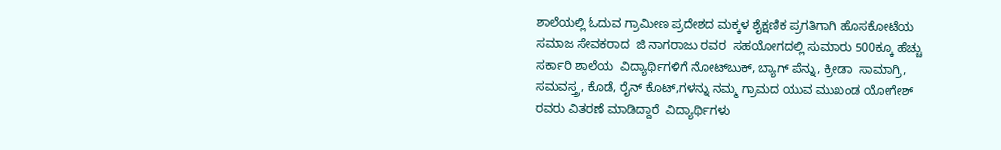ಶಾಲೆಯಲ್ಲಿ ಓದುವ ಗ್ರಾಮೀಣ ಪ್ರದೇಶದ ಮಕ್ಕಳ ಶೈಕ್ಷಣಿಕ ಪ್ರಗತಿಗಾಗಿ ಹೊಸಕೋಟೆಯ ಸಮಾಜ ಸೇವಕರಾದ  ಜಿ ನಾಗರಾಜು ರವರ  ಸಹಯೋಗದಲ್ಲಿ ಸುಮಾರು 500ಕ್ಕೂ ಹೆಚ್ಚು ಸರ್ಕಾರಿ ಶಾಲೆಯ  ವಿದ್ಯಾರ್ಥಿಗಳಿಗೆ ನೋಟ್‌ಬುಕ್, ಬ್ಯಾಗ್ ಪೆನ್ನು, ಕ್ರೀಡಾ  ಸಾಮಾಗ್ರಿ, ಸಮವಸ್ತ್ರ, ಕೊಡೆ, ರೈನ್ ಕೊಟ್,ಗಳನ್ನು ನಮ್ಮ ಗ್ರಾಮದ ಯುವ ಮುಖಂಡ ಯೋಗೇಶ್  ರವರು ವಿತರಣೆ ಮಾಡಿದ್ದಾರೆ  ವಿದ್ಯಾರ್ಥಿಗಳು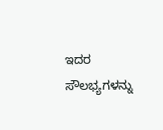ಇದರ ಸೌಲಭ್ಯಗಳನ್ನು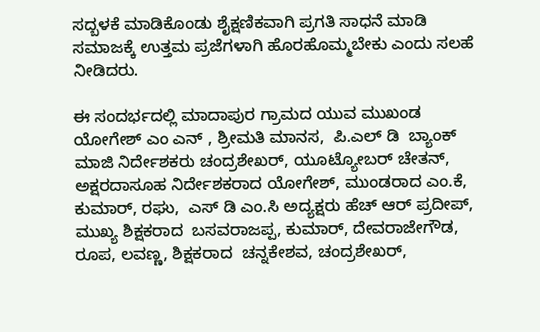ಸದ್ಬಳಕೆ ಮಾಡಿಕೊಂಡು ಶೈಕ್ಷಣಿಕವಾಗಿ ಪ್ರಗತಿ ಸಾಧನೆ ಮಾಡಿ ಸಮಾಜಕ್ಕೆ ಉತ್ತಮ ಪ್ರಜೆಗಳಾಗಿ ಹೊರಹೊಮ್ಮಬೇಕು ಎಂದು ಸಲಹೆ ನೀಡಿದರು.

ಈ ಸಂದರ್ಭದಲ್ಲಿ ಮಾದಾಪುರ ಗ್ರಾಮದ ಯುವ ಮುಖಂಡ ಯೋಗೇಶ್ ಎಂ ಎನ್ , ಶ್ರೀಮತಿ‌ ಮಾನಸ,  ಪಿ.ಎಲ್ ಡಿ  ಬ್ಯಾಂಕ್ ಮಾಜಿ ನಿರ್ದೇಶಕರು ಚಂದ್ರಶೇಖರ್, ಯೂಟ್ಯೋಬರ್ ಚೇತನ್, ಅಕ್ಷರದಾಸೂಹ ನಿರ್ದೇಶಕರಾದ ಯೋಗೇಶ್, ಮುಂಡರಾದ ಎಂ.ಕೆ,  ಕುಮಾರ್, ರಘು,  ಎಸ್ ಡಿ ಎಂ.ಸಿ ಅದ್ಯಕ್ಷರು ಹೆಚ್ ಆರ್ ಪ್ರದೀಪ್,  ಮುಖ್ಯ ಶಿಕ್ಷಕರಾದ  ಬಸವರಾಜಪ್ಪ, ಕುಮಾರ್, ದೇವರಾಜೇಗೌಡ, ರೂಪ, ಲವಣ್ಣ, ಶಿಕ್ಷಕರಾದ  ಚನ್ನಕೇಶವ, ಚಂದ್ರಶೇಖರ್,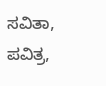ಸವಿತಾ, ಪವಿತ್ರ,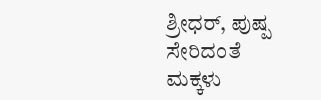ಶ್ರೀಧರ್, ಪುಷ್ಪ ಸೇರಿದಂತೆ ಮಕ್ಕಳು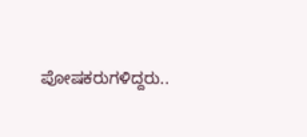ಪೋಷಕರುಗಳಿದ್ದರು..